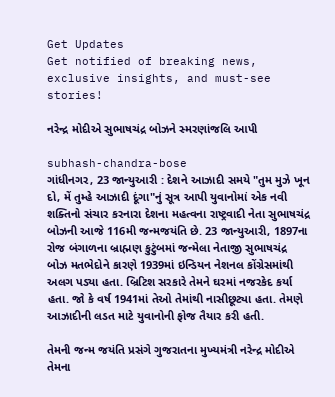Get Updates
Get notified of breaking news, exclusive insights, and must-see stories!

નરેન્દ્ર મોદીએ સુભાષચંદ્ર બોઝને સ્મરણાંજલિ આપી

subhash-chandra-bose
ગાંધીનગર, 23 જાન્યુઆરી : દેશને આઝાદી સમયે "તુમ મુઝે ખૂન દો, મેં તુમ્હે આઝાદી દૂંગા"નું સૂત્ર આપી યુવાનોમાં એક નવી શક્તિનો સંચાર કરનારા દેશના મહત્વના રાષ્ટ્રવાદી નેતા સુભાષચંદ્ર બોઝની આજે 116મી જન્મજયંતિ છે. 23 જાન્યુઆરી, 1897ના રોજ બંગાળના બ્રાહ્મણ કુટુંબમાં જન્મેલા નેતાજી સુભાષચંદ્ર બોઝ મતભેદોને કારણે 1939માં ઇન્ડિયન નેશનલ કોંગ્રેસમાંથી અલગ પડ્યા હતા. બ્રિટિશ સરકારે તેમને ઘરમાં નજરકેદ કર્યા હતા. જો કે વર્ષ 1941માં તેઓ તેમાંથી નાસીછૂટ્યા હતા. તેમણે આઝાદીની લડત માટે યુવાનોની ફોજ તૈયાર કરી હતી.

તેમની જન્મ જયંતિ પ્રસંગે ગુજરાતના મુખ્યમંત્રી નરેન્દ્ર મોદીએ તેમના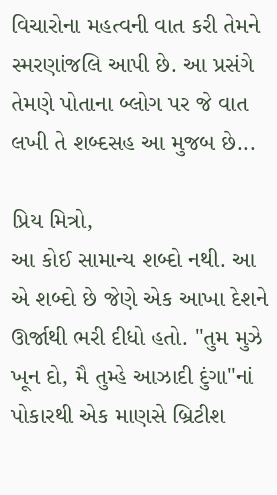વિચારોના મહત્વની વાત કરી તેમને સ્મરણાંજલિ આપી છે. આ પ્રસંગે તેમણે પોતાના બ્લોગ પર જે વાત લખી તે શબ્દસહ આ મુજબ છે...

પ્રિય મિત્રો,
આ કોઈ સામાન્ય શબ્દો નથી. આ એ શબ્દો છે જેણે એક આખા દેશને ઊર્જાથી ભરી દીધો હતો. "તુમ મુઝે ખૂન દો, મૈ તુમ્હે આઝાદી દુંગા"નાં પોકારથી એક માણસે બ્રિટીશ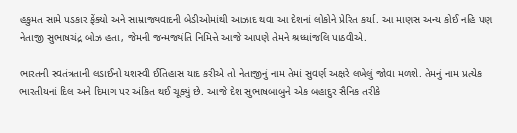હકુમત સામે પડકાર ફેંક્યો અને સામ્રાજ્યવાદની બેડીઓમાંથી આઝાદ થવા આ દેશનાં લોકોને પ્રેરિત કર્યા. આ માણસ અન્ય કોઈ નહિ પણ નેતાજી સુભાષચંદ્ર બોઝ હતા, જેમની જન્મજ્યંતિ નિમિત્તે આજે આપણે તેમને શ્રધ્ધાંજલિ પાઠવીએ.

ભારતની સ્વતંત્રતાની લડાઈનો યશસ્વી ઈતિહાસ યાદ કરીએ તો નેતાજીનું નામ તેમાં સુવર્ણ અક્ષરે લખેલું જોવા મળશે. તેમનું નામ પ્રત્યેક ભારતીયનાં દિલ અને દિમાગ પર અંકિત થઈ ચૂક્યું છે. આજે દેશ સુભાષબાબુને એક બહાદુર સૈનિક તરીકે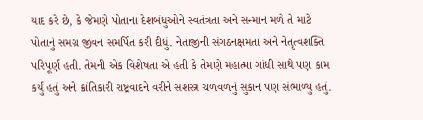યાદ કરે છે, કે જેમણે પોતાના દેશબંધુઓને સ્વતંત્રતા અને સન્માન મળે તે માટે પોતાનું સમગ્ર જીવન સમર્પિત કરી દીધું. નેતાજીની સંગઠનક્ષમતા અને નેતૃત્વશક્તિ પરિપૂર્ણ હતી. તેમની એક વિશેષતા એ હતી કે તેમણે મહાત્મા ગાંધી સાથે પણ કામ કર્યું હતું અને ક્રાંતિકારી રાષ્ટ્રવાદને વરીને સશસ્ત્ર ચળવળનું સુકાન પણ સંભાળ્યુ હતું.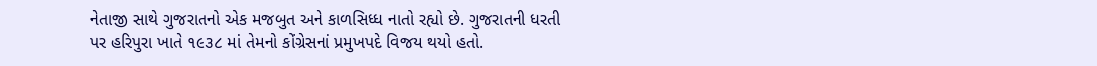નેતાજી સાથે ગુજરાતનો એક મજબુત અને કાળસિધ્ધ નાતો રહ્યો છે. ગુજરાતની ધરતી પર હરિપુરા ખાતે ૧૯૩૮ માં તેમનો કોંગ્રેસનાં પ્રમુખપદે વિજય થયો હતો.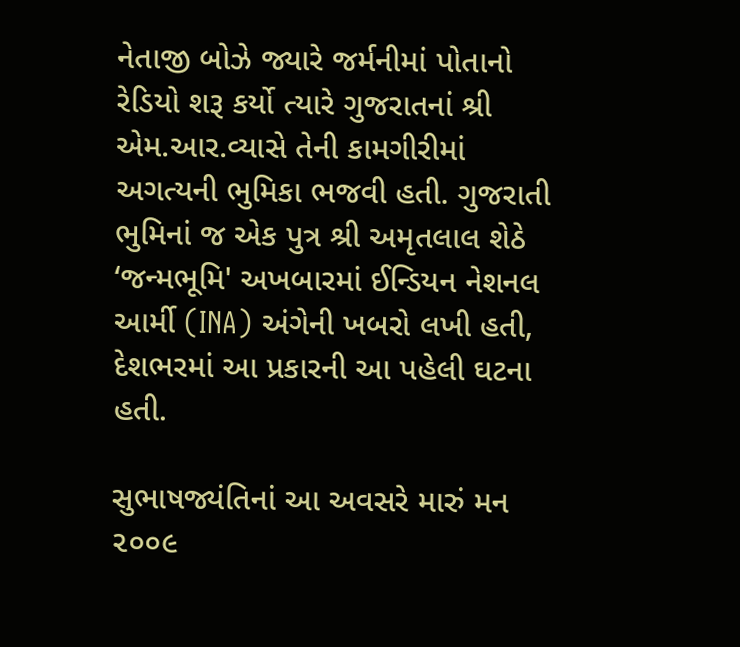નેતાજી બોઝે જ્યારે જર્મનીમાં પોતાનો રેડિયો શરૂ કર્યો ત્યારે ગુજરાતનાં શ્રી એમ.આર.વ્યાસે તેની કામગીરીમાં અગત્યની ભુમિકા ભજવી હતી. ગુજરાતી ભુમિનાં જ એક પુત્ર શ્રી અમૃતલાલ શેઠે ‘જન્મભૂમિ' અખબારમાં ઈન્ડિયન નેશનલ આર્મી (INA) અંગેની ખબરો લખી હતી, દેશભરમાં આ પ્રકારની આ પહેલી ઘટના હતી.

સુભાષજ્યંતિનાં આ અવસરે મારું મન ૨૦૦૯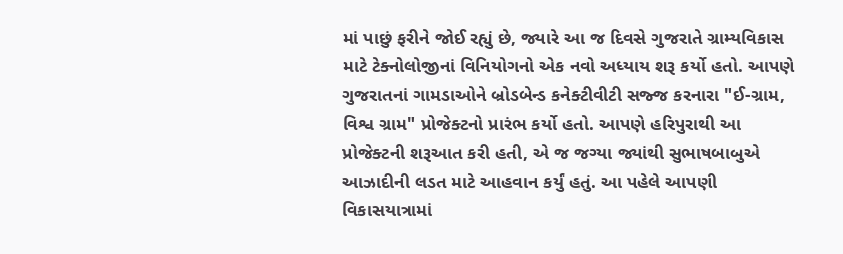માં પાછું ફરીને જોઈ રહ્યું છે, જ્યારે આ જ દિવસે ગુજરાતે ગ્રામ્યવિકાસ માટે ટેક્નોલોજીનાં વિનિયોગનો એક નવો અધ્યાય શરૂ કર્યો હતો. આપણે ગુજરાતનાં ગામડાઓને બ્રોડબેન્ડ કનેક્ટીવીટી સજ્જ કરનારા "ઈ-ગ્રામ, વિશ્વ ગ્રામ" પ્રોજેક્ટનો પ્રારંભ કર્યો હતો. આપણે હરિપુરાથી આ પ્રોજેક્ટની શરૂઆત કરી હતી, એ જ જગ્યા જ્યાંથી સુભાષબાબુએ આઝાદીની લડત માટે આહવાન કર્યું હતું. આ પહેલે આપણી વિકાસયાત્રામાં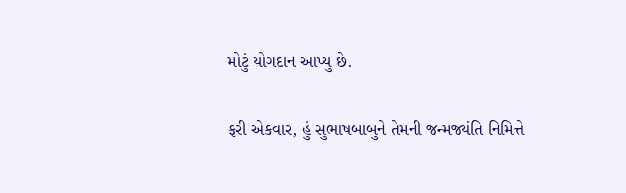મોટું યોગદાન આપ્યુ છે.

ફરી એકવાર, હું સુભાષબાબુને તેમની જન્મજ્યંતિ નિમિત્તે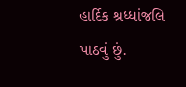હાર્દિક શ્રધ્ધાંજલિ પાઠવું છું.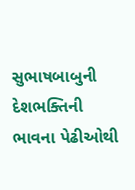સુભાષબાબુની દેશભક્તિની ભાવના પેઢીઓથી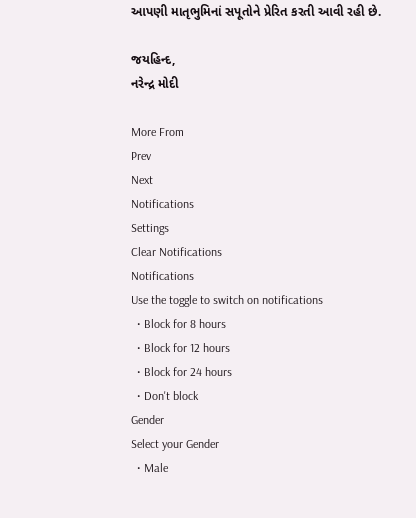આપણી માતૃભુમિનાં સપૂતોને પ્રેરિત કરતી આવી રહી છે.

જયહિન્દ,
નરેન્દ્ર મોદી

More From
Prev
Next
Notifications
Settings
Clear Notifications
Notifications
Use the toggle to switch on notifications
  • Block for 8 hours
  • Block for 12 hours
  • Block for 24 hours
  • Don't block
Gender
Select your Gender
  • Male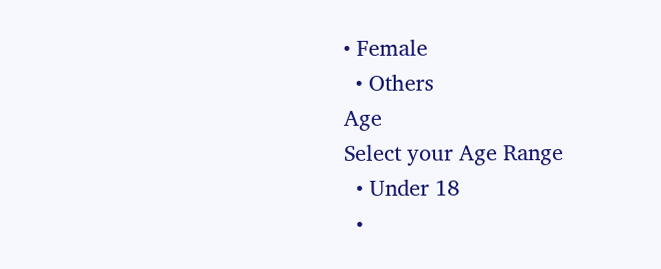• Female
  • Others
Age
Select your Age Range
  • Under 18
  •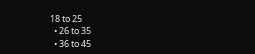18 to 25
  • 26 to 35
  • 36 to 45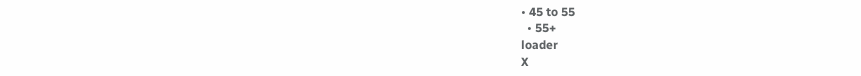• 45 to 55
  • 55+
loader
X